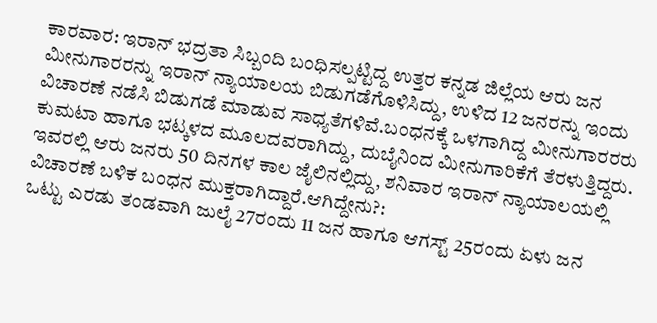ಕಾರವಾರ: ಇರಾನ್ ಭದ್ರತಾ ಸಿಬ್ಬಂದಿ ಬಂಧಿಸಲ್ಪಟ್ಟಿದ್ದ ಉತ್ತರ ಕನ್ನಡ ಜಿಲ್ಲೆಯ ಆರು ಜನ ಮೀನುಗಾರರನ್ನು ಇರಾನ್ ನ್ಯಾಯಾಲಯ ಬಿಡುಗಡೆಗೊಳಿಸಿದ್ದು, ಉಳಿದ 12 ಜನರನ್ನು ಇಂದು ವಿಚಾರಣೆ ನಡೆಸಿ ಬಿಡುಗಡೆ ಮಾಡುವ ಸಾಧ್ಯತೆಗಳಿವೆ.ಬಂಧನಕ್ಕೆ ಒಳಗಾಗಿದ್ದ ಮೀನುಗಾರರರು ಕುಮಟಾ ಹಾಗೂ ಭಟ್ಕಳದ ಮೂಲದವರಾಗಿದ್ದು, ದುಬೈನಿಂದ ಮೀನುಗಾರಿಕೆಗೆ ತೆರಳುತ್ತಿದ್ದರು. ಇವರಲ್ಲಿ ಆರು ಜನರು 50 ದಿನಗಳ ಕಾಲ ಜೈಲಿನಲ್ಲಿದ್ದು, ಶನಿವಾರ ಇರಾನ್ ನ್ಯಾಯಾಲಯಲ್ಲಿ ವಿಚಾರಣೆ ಬಳಿಕ ಬಂಧನ ಮುಕ್ತರಾಗಿದ್ದಾರೆ.ಆಗಿದ್ದೇನು?:
ಒಟ್ಟು ಎರಡು ತಂಡವಾಗಿ ಜುಲೈ 27ರಂದು 11 ಜನ ಹಾಗೂ ಆಗಸ್ಟ್ 25ರಂದು ಏಳು ಜನ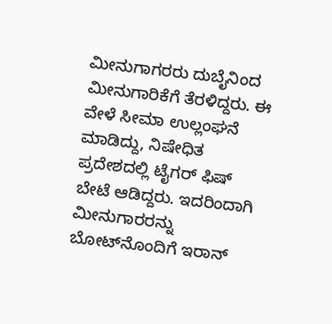ಮೀನುಗಾಗರರು ದುಬೈನಿಂದ ಮೀನುಗಾರಿಕೆಗೆ ತೆರಳಿದ್ದರು. ಈ ವೇಳೆ ಸೀಮಾ ಉಲ್ಲಂಘನೆ ಮಾಡಿದ್ದು, ನಿಷೇಧಿತ ಪ್ರದೇಶದಲ್ಲಿ ಟೈಗರ್ ಫಿಷ್ ಬೇಟೆ ಆಡಿದ್ದರು. ಇದರಿಂದಾಗಿ ಮೀನುಗಾರರನ್ನು ಬೋಟ್‍ನೊಂದಿಗೆ ಇರಾನ್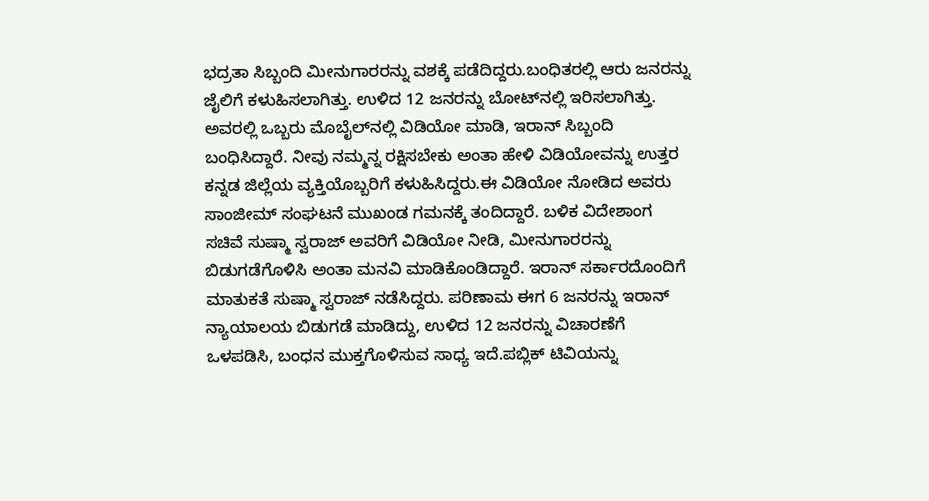ಭದ್ರತಾ ಸಿಬ್ಬಂದಿ ಮೀನುಗಾರರನ್ನು ವಶಕ್ಕೆ ಪಡೆದಿದ್ದರು.ಬಂಧಿತರಲ್ಲಿ ಆರು ಜನರನ್ನು ಜೈಲಿಗೆ ಕಳುಹಿಸಲಾಗಿತ್ತು. ಉಳಿದ 12 ಜನರನ್ನು ಬೋಟ್‍ನಲ್ಲಿ ಇರಿಸಲಾಗಿತ್ತು. ಅವರಲ್ಲಿ ಒಬ್ಬರು ಮೊಬೈಲ್‍ನಲ್ಲಿ ವಿಡಿಯೋ ಮಾಡಿ, ಇರಾನ್ ಸಿಬ್ಬಂದಿ ಬಂಧಿಸಿದ್ದಾರೆ. ನೀವು ನಮ್ಮನ್ನ ರಕ್ಷಿಸಬೇಕು ಅಂತಾ ಹೇಳಿ ವಿಡಿಯೋವನ್ನು ಉತ್ತರ ಕನ್ನಡ ಜಿಲ್ಲೆಯ ವ್ಯಕ್ತಿಯೊಬ್ಬರಿಗೆ ಕಳುಹಿಸಿದ್ದರು.ಈ ವಿಡಿಯೋ ನೋಡಿದ ಅವರು ಸಾಂಜೀಮ್ ಸಂಘಟನೆ ಮುಖಂಡ ಗಮನಕ್ಕೆ ತಂದಿದ್ದಾರೆ. ಬಳಿಕ ವಿದೇಶಾಂಗ ಸಚಿವೆ ಸುಷ್ಮಾ ಸ್ವರಾಜ್ ಅವರಿಗೆ ವಿಡಿಯೋ ನೀಡಿ, ಮೀನುಗಾರರನ್ನು ಬಿಡುಗಡೆಗೊಳಿಸಿ ಅಂತಾ ಮನವಿ ಮಾಡಿಕೊಂಡಿದ್ದಾರೆ. ಇರಾನ್ ಸರ್ಕಾರದೊಂದಿಗೆ ಮಾತುಕತೆ ಸುಷ್ಮಾ ಸ್ವರಾಜ್ ನಡೆಸಿದ್ದರು. ಪರಿಣಾಮ ಈಗ 6 ಜನರನ್ನು ಇರಾನ್ ನ್ಯಾಯಾಲಯ ಬಿಡುಗಡೆ ಮಾಡಿದ್ದು, ಉಳಿದ 12 ಜನರನ್ನು ವಿಚಾರಣೆಗೆ ಒಳಪಡಿಸಿ, ಬಂಧನ ಮುಕ್ತಗೊಳಿಸುವ ಸಾಧ್ಯ ಇದೆ.ಪಬ್ಲಿಕ್ ಟಿವಿಯನ್ನು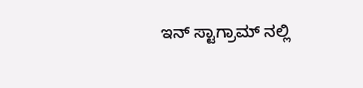ಇನ್ ಸ್ಟಾಗ್ರಾಮ್ ನಲ್ಲಿ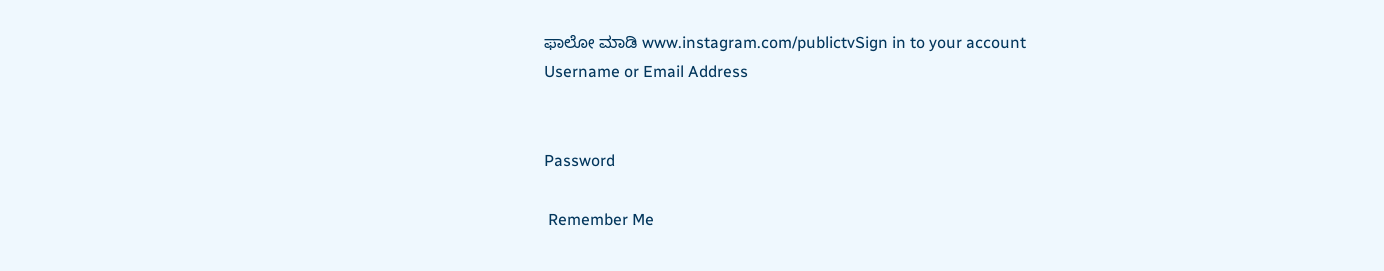ಫಾಲೋ ಮಾಡಿ www.instagram.com/publictvSign in to your account
Username or Email Address


Password

 Remember Me